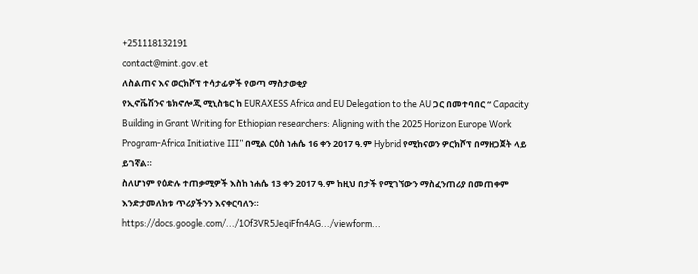+251118132191
contact@mint.gov.et
ለስልጠና እና ወርክሾፕ ተሳታፊዎች የወጣ ማስታወቂያ
የኢኖቬሽንና ቴክኖሎጂ ሚኒስቴር ከ EURAXESS Africa and EU Delegation to the AU ጋር በመተባበር “ Capacity Building in Grant Writing for Ethiopian researchers: Aligning with the 2025 Horizon Europe Work Program-Africa Initiative III” በሚል ርዕስ ነሐሴ 16 ቀን 2017 ዓ.ም Hybrid የሚከናወን ዎርክሾፕ በማዘጋጀት ላይ ይገኛል።
ስለሆነም የዕድሉ ተጠቃሚዎች እስከ ነሐሴ 13 ቀን 2017 ዓ.ም ከዚህ በታች የሚገኘውን ማስፈንጠሪያ በመጠቀም እንድታመለክቱ ጥሪያችንን እናቀርባለን።
https://docs.google.com/.../1Of3VR5JeqiFfn4AG.../viewform...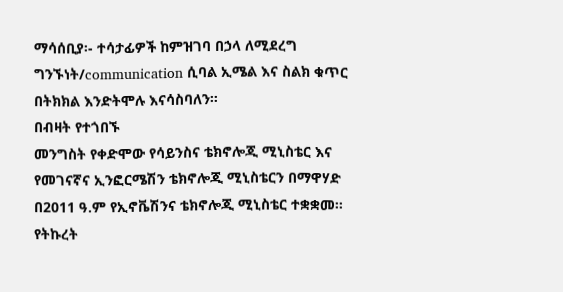ማሳሰቢያ፡- ተሳታፊዎች ከምዝገባ በኃላ ለሚደረግ ግንኙነት/communication ሲባል ኢሜል እና ስልክ ቁጥር በትክክል እንድትሞሉ እናሳስባለን።
በብዛት የተጎበኙ
መንግስት የቀድሞው የሳይንስና ቴክኖሎጂ ሚኒስቴር እና የመገናኛና ኢንፎርሜሽን ቴክኖሎጂ ሚኒስቴርን በማዋሃድ በ2011 ዓ.ም የኢኖቬሽንና ቴክኖሎጂ ሚኒስቴር ተቋቋመ፡፡
የትኩረት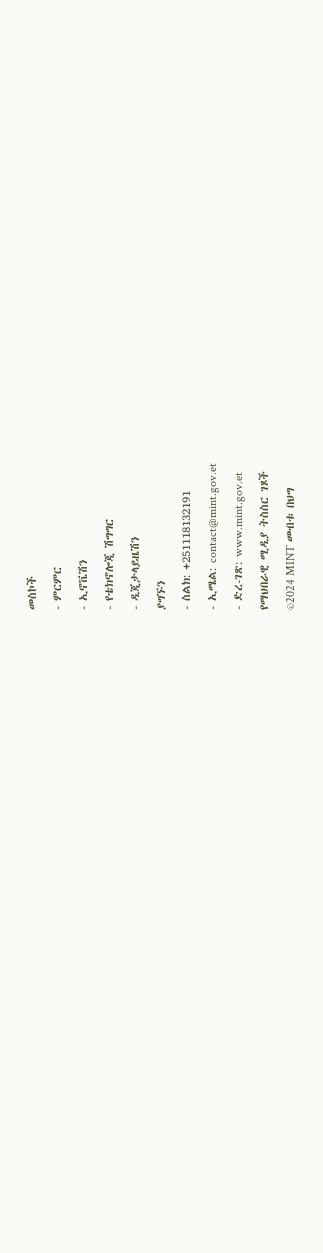መስኮች
- ምርምር
- ኢኖቬሽን
- የቴክኖሎጂ ሽግግር
- ዲጂታላይዜሽን
ያግኙን
- ስልክ: +251118132191
- ኢሜል: contact@mint.gov.et
- ድረ-ገጽ: www.mint.gov.et
የማህበራዊ ሚዲያ ትስስር ገጾች
©2024 MINT መብቱ በህግ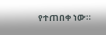የተጠበቀ ነው።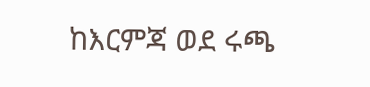ከእርምጃ ወደ ሩጫ